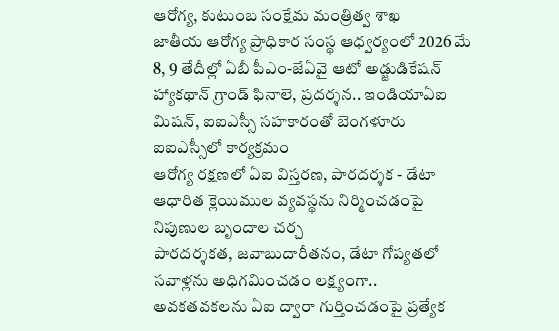ఆరోగ్య, కుటుంబ సంక్షేమ మంత్రిత్వ శాఖ
జాతీయ ఆరోగ్య ప్రాధికార సంస్థ ఆధ్వర్యంలో 2026 మే 8, 9 తేదీల్లో ఏబీ పీఎం-జేఏవై ఆటో అడ్జుడికేషన్ హ్యాకథాన్ గ్రాండ్ ఫినాలె, ప్రదర్శన.. ఇండియాఏఐ మిషన్, ఐఐఎస్సీ సహకారంతో బెంగళూరు ఐఐఎస్సీలో కార్యక్రమం
ఆరోగ్య రక్షణలో ఏఐ విస్తరణ, పారదర్శక - డేటా ఆధారిత క్లెయిముల వ్యవస్థను నిర్మించడంపై నిపుణుల బృందాల చర్చ
పారదర్శకత, జవాబుదారీతనం, డేటా గోప్యతలో సవాళ్లను అధిగమించడం లక్ష్యంగా.. అవకతవకలను ఏఐ ద్వారా గుర్తించడంపై ప్రత్యేక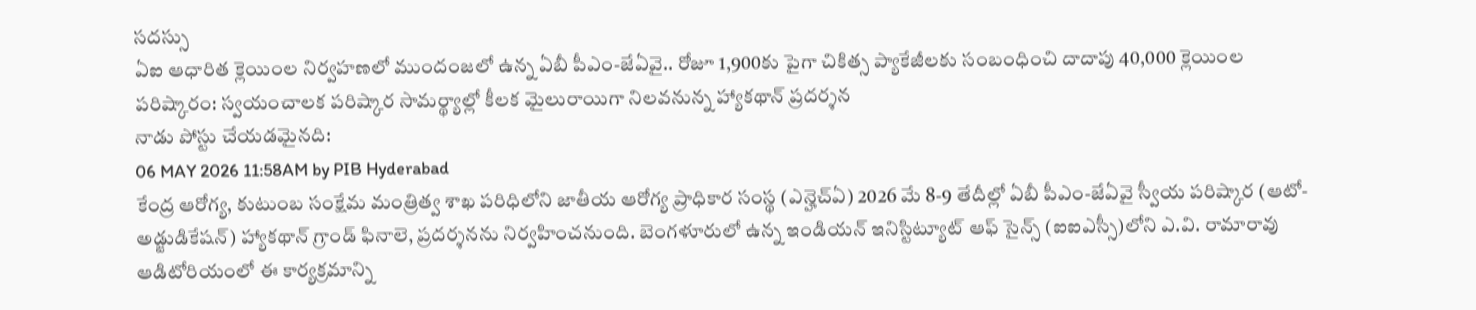సదస్సు
ఏఐ ఆధారిత క్లెయింల నిర్వహణలో ముందంజలో ఉన్న ఏబీ పీఎం-జేఏవై.. రోజూ 1,900కు పైగా చికిత్స ప్యాకేజీలకు సంబంధించి దాదాపు 40,000 క్లెయింల పరిష్కారం: స్వయంచాలక పరిష్కార సామర్థ్యాల్లో కీలక మైలురాయిగా నిలవనున్న హ్యాకథాన్ ప్రదర్శన
నాడు పోస్టు చేయడమైనది:
06 MAY 2026 11:58AM by PIB Hyderabad
కేంద్ర ఆరోగ్య, కుటుంబ సంక్షేమ మంత్రిత్వ శాఖ పరిధిలోని జాతీయ ఆరోగ్య ప్రాధికార సంస్థ (ఎన్హెచ్ఏ) 2026 మే 8-9 తేదీల్లో ఏబీ పీఎం-జేఏవై స్వీయ పరిష్కార (ఆటో-అడ్జుడికేషన్) హ్యాకథాన్ గ్రాండ్ ఫినాలె, ప్రదర్శనను నిర్వహించనుంది. బెంగళూరులో ఉన్న ఇండియన్ ఇనిస్టిట్యూట్ ఆఫ్ సైన్స్ (ఐఐఎస్సీ)లోని ఎ.వి. రామారావు ఆడిటోరియంలో ఈ కార్యక్రమాన్ని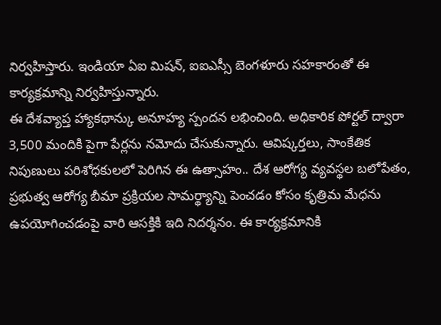నిర్వహిస్తారు. ఇండియా ఏఐ మిషన్, ఐఐఎస్సీ బెంగళూరు సహకారంతో ఈ కార్యక్రమాన్ని నిర్వహిస్తున్నారు.
ఈ దేశవ్యాప్త హ్యాకథాన్కు అనూహ్య స్పందన లభించింది. అధికారిక పోర్టల్ ద్వారా 3,500 మందికి పైగా పేర్లను నమోదు చేసుకున్నారు. ఆవిష్కర్తలు, సాంకేతిక నిపుణులు పరిశోధకులలో పెరిగిన ఈ ఉత్సాహం.. దేశ ఆరోగ్య వ్యవస్థల బలోపేతం, ప్రభుత్వ ఆరోగ్య బీమా ప్రక్రియల సామర్థ్యాన్ని పెంచడం కోసం కృత్రిమ మేధను ఉపయోగించడంపై వారి ఆసక్తికి ఇది నిదర్శనం. ఈ కార్యక్రమానికి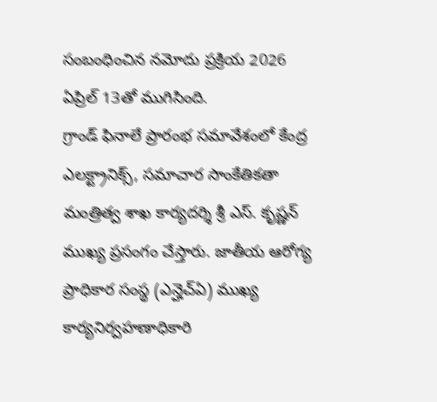సంబంధించిన నమోదు ప్రక్రియ 2026 ఏప్రిల్ 13తో ముగిసింది.
గ్రాండ్ ఫినాలే ప్రారంభ సమావేశంలో కేంద్ర ఎలక్ట్రానిక్స్, సమాచార సాంకేతికతా మంత్రిత్వ శాఖ కార్యదర్శి శ్రీ ఎస్. కృష్ణన్ ముఖ్య ప్రసంగం చేస్తారు. జాతీయ ఆరోగ్య ప్రాధికార సంస్థ (ఎన్హెచ్ఏ) ముఖ్య కార్యనిర్వహణాధికారి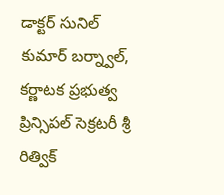డాక్టర్ సునిల్ కుమార్ బర్న్వాల్, కర్ణాటక ప్రభుత్వ ప్రిన్సిపల్ సెక్రటరీ శ్రీ రిత్విక్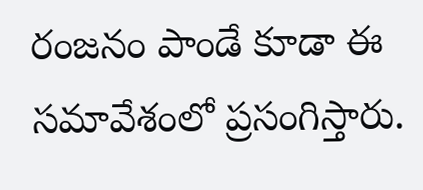రంజనం పాండే కూడా ఈ సమావేశంలో ప్రసంగిస్తారు.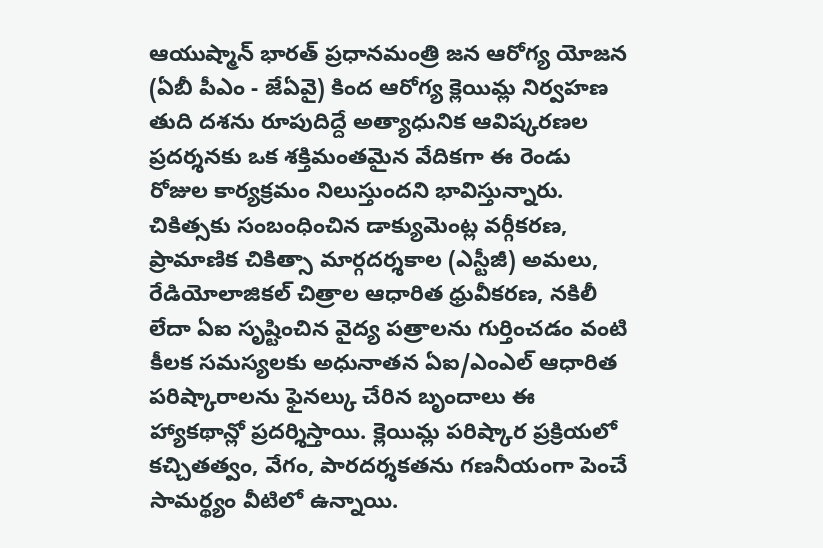ఆయుష్మాన్ భారత్ ప్రధానమంత్రి జన ఆరోగ్య యోజన (ఏబీ పీఎం - జేఏవై) కింద ఆరోగ్య క్లెయిమ్ల నిర్వహణ తుది దశను రూపుదిద్దే అత్యాధునిక ఆవిష్కరణల ప్రదర్శనకు ఒక శక్తిమంతమైన వేదికగా ఈ రెండు రోజుల కార్యక్రమం నిలుస్తుందని భావిస్తున్నారు. చికిత్సకు సంబంధించిన డాక్యుమెంట్ల వర్గీకరణ, ప్రామాణిక చికిత్సా మార్గదర్శకాల (ఎస్టీజీ) అమలు, రేడియోలాజికల్ చిత్రాల ఆధారిత ధ్రువీకరణ, నకిలీ లేదా ఏఐ సృష్టించిన వైద్య పత్రాలను గుర్తించడం వంటి కీలక సమస్యలకు అధునాతన ఏఐ/ఎంఎల్ ఆధారిత పరిష్కారాలను ఫైనల్కు చేరిన బృందాలు ఈ హ్యాకథాన్లో ప్రదర్శిస్తాయి. క్లెయిమ్ల పరిష్కార ప్రక్రియలో కచ్చితత్వం, వేగం, పారదర్శకతను గణనీయంగా పెంచే సామర్థ్యం వీటిలో ఉన్నాయి.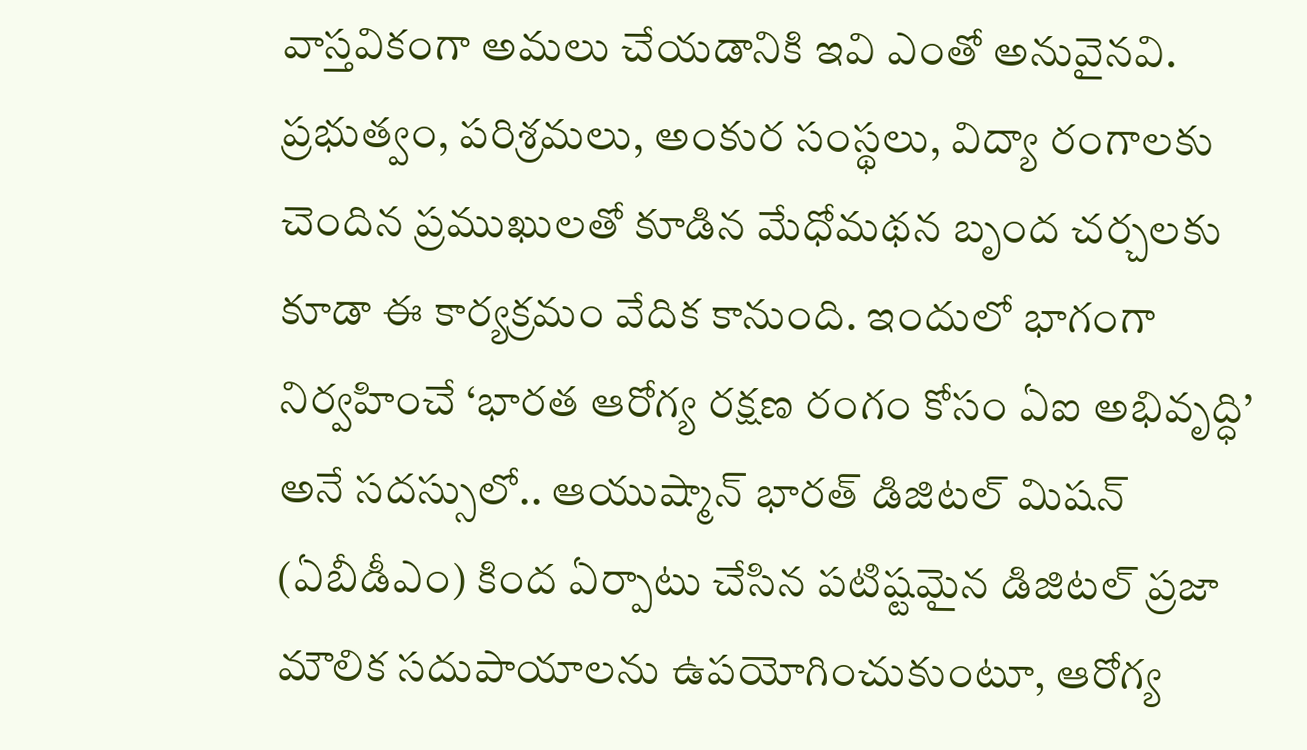వాస్తవికంగా అమలు చేయడానికి ఇవి ఎంతో అనువైనవి.
ప్రభుత్వం, పరిశ్రమలు, అంకుర సంస్థలు, విద్యా రంగాలకు చెందిన ప్రముఖులతో కూడిన మేధోమథన బృంద చర్చలకు కూడా ఈ కార్యక్రమం వేదిక కానుంది. ఇందులో భాగంగా నిర్వహించే ‘భారత ఆరోగ్య రక్షణ రంగం కోసం ఏఐ అభివృద్ధి’ అనే సదస్సులో.. ఆయుష్మాన్ భారత్ డిజిటల్ మిషన్ (ఏబీడీఎం) కింద ఏర్పాటు చేసిన పటిష్టమైన డిజిటల్ ప్రజా మౌలిక సదుపాయాలను ఉపయోగించుకుంటూ, ఆరోగ్య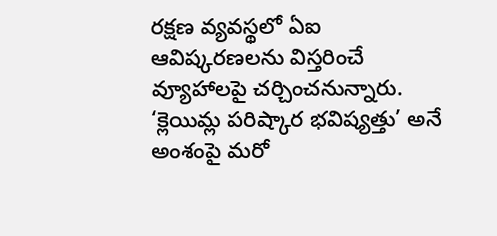రక్షణ వ్యవస్థలో ఏఐ ఆవిష్కరణలను విస్తరించే వ్యూహాలపై చర్చించనున్నారు.
‘క్లెయిమ్ల పరిష్కార భవిష్యత్తు’ అనే అంశంపై మరో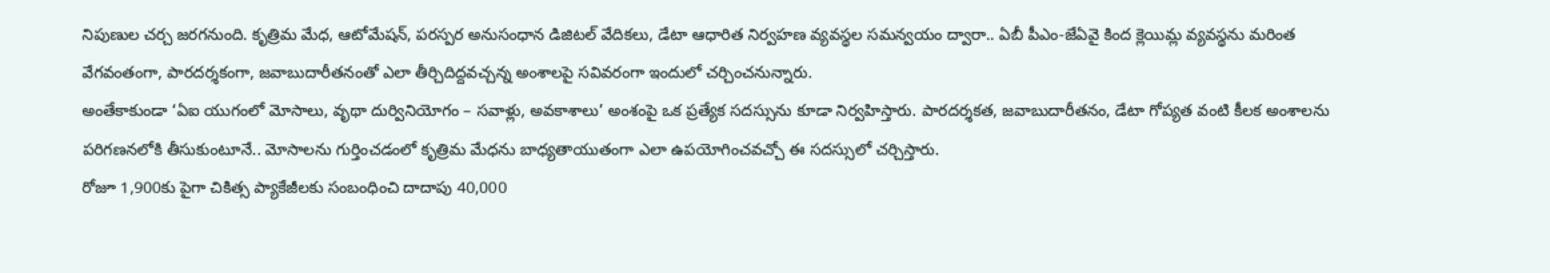నిపుణుల చర్చ జరగనుంది. కృత్రిమ మేధ, ఆటోమేషన్, పరస్పర అనుసంధాన డిజిటల్ వేదికలు, డేటా ఆధారిత నిర్వహణ వ్యవస్థల సమన్వయం ద్వారా.. ఏబీ పీఎం-జేఏవై కింద క్లెయిమ్ల వ్యవస్థను మరింత వేగవంతంగా, పారదర్శకంగా, జవాబుదారీతనంతో ఎలా తీర్చిదిద్దవచ్చన్న అంశాలపై సవివరంగా ఇందులో చర్చించనున్నారు.
అంతేకాకుండా ‘ఏఐ యుగంలో మోసాలు, వృథా దుర్వినియోగం – సవాళ్లు, అవకాశాలు’ అంశంపై ఒక ప్రత్యేక సదస్సును కూడా నిర్వహిస్తారు. పారదర్శకత, జవాబుదారీతనం, డేటా గోప్యత వంటి కీలక అంశాలను పరిగణనలోకి తీసుకుంటూనే.. మోసాలను గుర్తించడంలో కృత్రిమ మేధను బాధ్యతాయుతంగా ఎలా ఉపయోగించవచ్చో ఈ సదస్సులో చర్చిస్తారు.
రోజూ 1,900కు పైగా చికిత్స ప్యాకేజీలకు సంబంధించి దాదాపు 40,000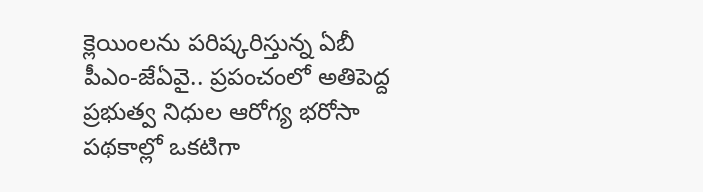క్లెయింలను పరిష్కరిస్తున్న ఏబీ పీఎం-జేఏవై.. ప్రపంచంలో అతిపెద్ద ప్రభుత్వ నిధుల ఆరోగ్య భరోసా పథకాల్లో ఒకటిగా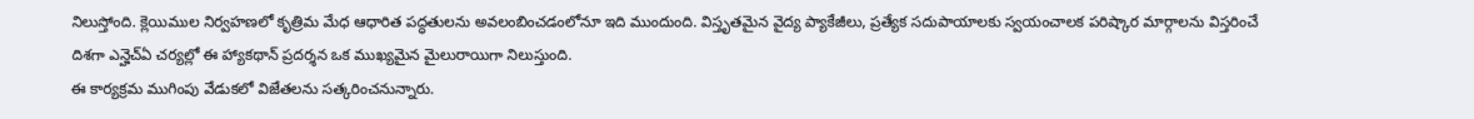నిలుస్తోంది. క్లెయిముల నిర్వహణలో కృత్రిమ మేధ ఆధారిత పద్ధతులను అవలంబించడంలోనూ ఇది ముందుంది. విస్తృతమైన వైద్య ప్యాకేజీలు, ప్రత్యేక సదుపాయాలకు స్వయంచాలక పరిష్కార మార్గాలను విస్తరించే దిశగా ఎన్హెచ్ఏ చర్యల్లో ఈ హ్యాకథాన్ ప్రదర్శన ఒక ముఖ్యమైన మైలురాయిగా నిలుస్తుంది.
ఈ కార్యక్రమ ముగింపు వేడుకలో విజేతలను సత్కరించనున్నారు.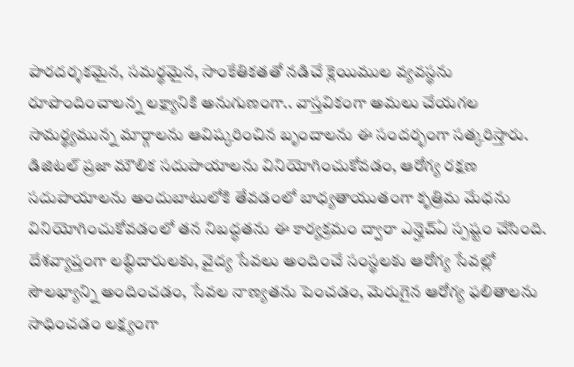పారదర్శకమైన, సమర్థమైన, సాంకేతికతతో నడిచే క్లెయిముల వ్యవస్థను రూపొందించాలన్న లక్ష్యానికి అనుగుణంగా.. వాస్తవికంగా అమలు చేయగల సామర్థ్యమున్న మార్గాలను ఆవిష్కరించిన బృందాలను ఈ సందర్భంగా సత్కరిస్తారు.
డిజిటల్ ప్రజా మౌలిక సదుపాయాలను వినియోగించుకోవడం, ఆరోగ్య రక్షణ సదుపాయాలను అందుబాటులోకి తేవడంలో బాధ్యతాయుతంగా కృత్రిమ మేధను వినియోగించుకోవడంలో తన నిబద్ధతను ఈ కార్యక్రమం ద్వారా ఎన్హెచ్ఏ స్పష్టం చేసింది. దేశవ్యాప్తంగా లబ్ధిదారులకు, వైద్య సేవలు అందించే సంస్థలకు ఆరోగ్య సేవల్లో సౌలభ్యాన్ని అందించడం, సేవల నాణ్యతను పెంచడం, మెరుగైన ఆరోగ్య ఫలితాలను సాధించడం లక్ష్యంగా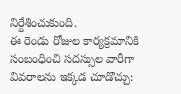నిర్దేశించుకుంది.
ఈ రెండు రోజుల కార్యక్రమానికి సంబంధించి సదస్సుల వారీగా వివరాలను ఇక్కడ చూడొచ్చు: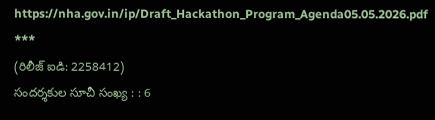https://nha.gov.in/ip/Draft_Hackathon_Program_Agenda05.05.2026.pdf
***
(రిలీజ్ ఐడి: 2258412)
సందర్శకుల సూచీ సంఖ్య : : 6